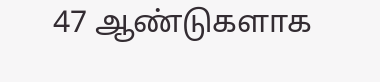47 ஆண்டுகளாக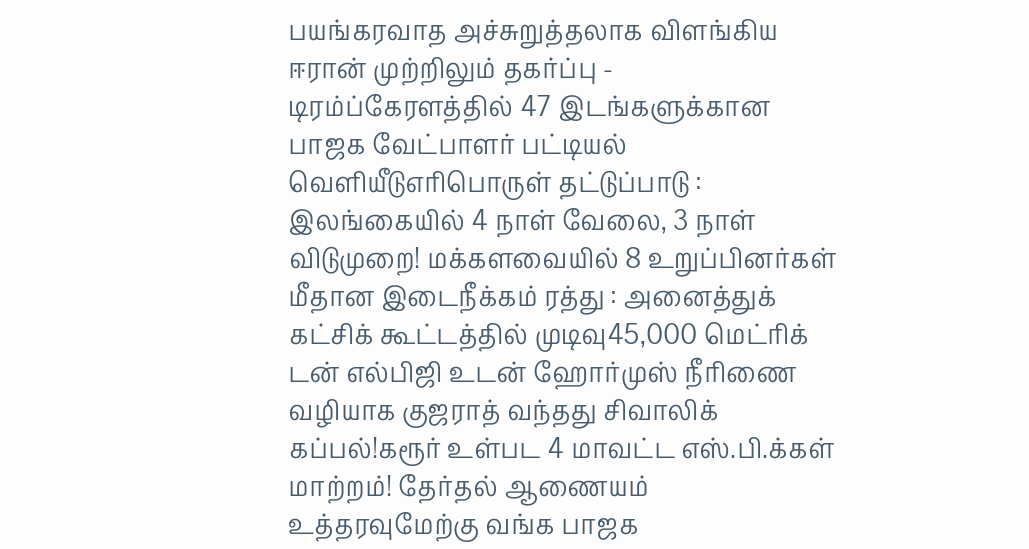பயங்கரவாத அச்சுறுத்தலாக விளங்கிய ஈரான் முற்றிலும் தகர்ப்பு - டிரம்ப்கேரளத்தில் 47 இடங்களுக்கான பாஜக வேட்பாளர் பட்டியல் வெளியீடுஎரிபொருள் தட்டுப்பாடு : இலங்கையில் 4 நாள் வேலை, 3 நாள் விடுமுறை! மக்களவையில் 8 உறுப்பினர்கள் மீதான இடைநீக்கம் ரத்து : அனைத்துக் கட்சிக் கூட்டத்தில் முடிவு45,000 மெட்ரிக் டன் எல்பிஜி உடன் ஹோர்முஸ் நீரிணை வழியாக குஜராத் வந்தது சிவாலிக் கப்பல்!கரூர் உள்பட 4 மாவட்ட எஸ்.பி.க்கள் மாற்றம்! தேர்தல் ஆணையம் உத்தரவுமேற்கு வங்க பாஜக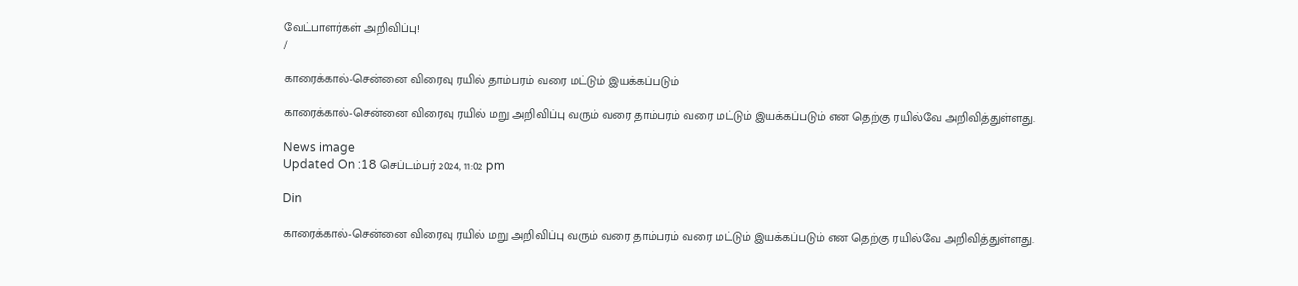வேட்பாளர்கள் அறிவிப்பு!
/

காரைக்கால்-சென்னை விரைவு ரயில் தாம்பரம் வரை மட்டும் இயக்கப்படும்

காரைக்கால்-சென்னை விரைவு ரயில் மறு அறிவிப்பு வரும் வரை தாம்பரம் வரை மட்டும் இயக்கப்படும் என தெற்கு ரயில்வே அறிவித்துள்ளது.

News image
Updated On :18 செப்டம்பர் 2024, 11:02 pm

Din

காரைக்கால்-சென்னை விரைவு ரயில் மறு அறிவிப்பு வரும் வரை தாம்பரம் வரை மட்டும் இயக்கப்படும் என தெற்கு ரயில்வே அறிவித்துள்ளது.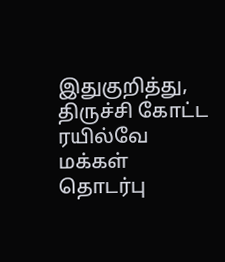இதுகுறித்து, திருச்சி கோட்ட ரயில்வே மக்கள் தொடர்பு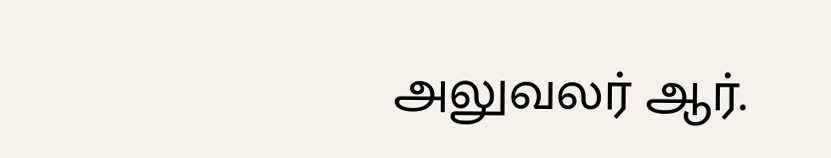அலுவலர் ஆர்.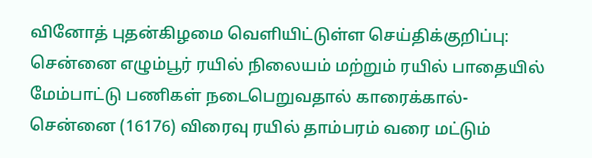வினோத் புதன்கிழமை வெளியிட்டுள்ள செய்திக்குறிப்பு: சென்னை எழும்பூர் ரயில் நிலையம் மற்றும் ரயில் பாதையில் மேம்பாட்டு பணிகள் நடைபெறுவதால் காரைக்கால்-சென்னை (16176) விரைவு ரயில் தாம்பரம் வரை மட்டும்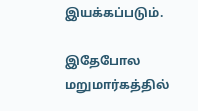இயக்கப்படும்.

இதேபோல மறுமார்கத்தில்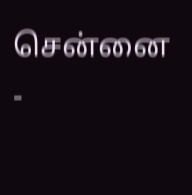சென்னை -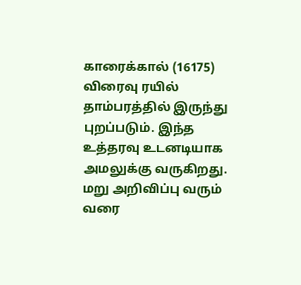காரைக்கால் (16175) விரைவு ரயில் தாம்பரத்தில் இருந்து புறப்படும். இந்த உத்தரவு உடனடியாக அமலுக்கு வருகிறது. மறு அறிவிப்பு வரும் வரை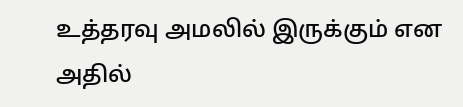உத்தரவு அமலில் இருக்கும் என அதில்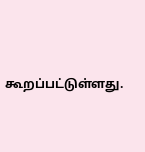கூறப்பட்டுள்ளது.